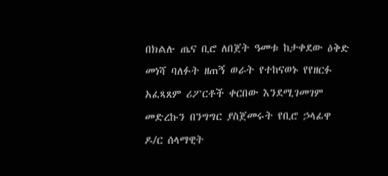በክልሉ ጤና ቢሮ ለበጀት ዓመቱ ከታቀደው ዕቅድ መነሻ ባለፉት ዘጠኝ ወራት የተከናወኑ የየዘርፉ አፈጻጸም ሪፖርቶች ቀርበው እንደሚገመገም መድረኩን በንግግር ያስጀመሩት የቢሮ ኃላፊዋ ዶ/ር ሰላማዊት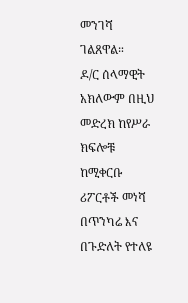መንገሻ ገልጸዋል።
ዶ/ር ሰላማዊት አክለውም በዚህ መድረክ ከየሥራ ክፍሎቹ ከሚቀርቡ ሪፖርቶች መነሻ በጥንካሬ እና በጉድለት የተለዩ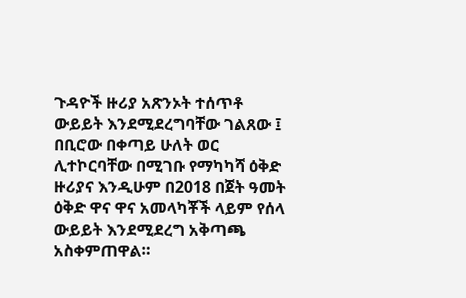ጉዳዮች ዙሪያ አጽንኦት ተሰጥቶ ውይይት እንደሚደረግባቸው ገልጸው ፤ በቢሮው በቀጣይ ሁለት ወር ሊተኮርባቸው በሚገቡ የማካካሻ ዕቅድ ዙሪያና እንዲሁም በ2018 በጀት ዓመት ዕቅድ ዋና ዋና አመላካቾች ላይም የሰላ ውይይት እንደሚደረግ አቅጣጫ አስቀምጠዋል።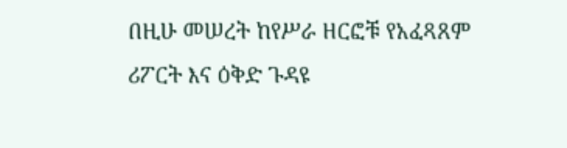በዚሁ መሠረት ከየሥራ ዘርፎቹ የአፈጻጸም ሪፖርት እና ዕቅድ ጉዳዩ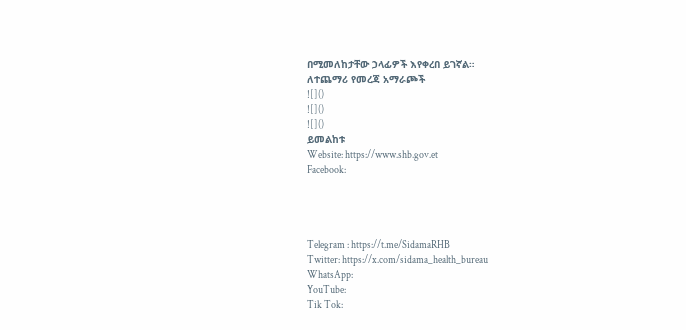በሚመለከታቸው ኃላፊዎች እየቀረበ ይገኛል።
ለተጨማሪ የመረጃ አማራጮች
![]()
![]()
![]()
ይመልከቱ
Website: https://www.shb.gov.et
Facebook:




Telegram : https://t.me/SidamaRHB
Twitter: https://x.com/sidama_health_bureau
WhatsApp:
YouTube:
Tik Tok: